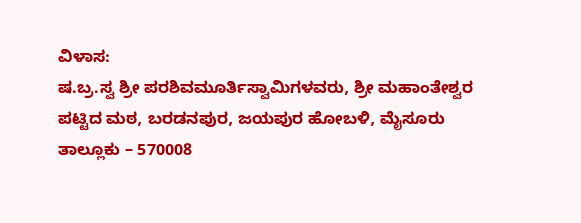ವಿಳಾಸ:
ಷ.ಬ್ರ.ಸ್ವ ಶ್ರೀ ಪರಶಿವಮೂರ್ತಿಸ್ವಾಮಿಗಳವರು, ಶ್ರೀ ಮಹಾಂತೇಶ್ವರ ಪಟ್ಟಿದ ಮಠ, ಬರಡನಪುರ, ಜಯಪುರ ಹೋಬಳಿ, ಮೈಸೂರು ತಾಲ್ಲೂಕು – 570008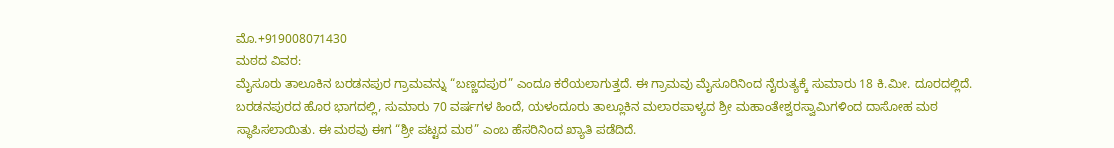ಮೊ.+919008071430
ಮಠದ ವಿವರ:
ಮೈಸೂರು ತಾಲೂಕಿನ ಬರಡನಪುರ ಗ್ರಾಮವನ್ನು “ಬಣ್ಣದಪುರ” ಎಂದೂ ಕರೆಯಲಾಗುತ್ತದೆ. ಈ ಗ್ರಾಮವು ಮೈಸೂರಿನಿಂದ ನೈರುತ್ಯಕ್ಕೆ ಸುಮಾರು 18 ಕಿ.ಮೀ. ದೂರದಲ್ಲಿದೆ.
ಬರಡನಪುರದ ಹೊರ ಭಾಗದಲ್ಲಿ, ಸುಮಾರು 70 ವರ್ಷಗಳ ಹಿಂದೆ, ಯಳಂದೂರು ತಾಲ್ಲೂಕಿನ ಮಲಾರಪಾಳ್ಯದ ಶ್ರೀ ಮಹಾಂತೇಶ್ವರಸ್ವಾಮಿಗಳಿಂದ ದಾಸೋಹ ಮಠ ಸ್ಥಾಪಿಸಲಾಯಿತು. ಈ ಮಠವು ಈಗ “ಶ್ರೀ ಪಟ್ಟದ ಮಠ” ಎಂಬ ಹೆಸರಿನಿಂದ ಖ್ಯಾತಿ ಪಡೆದಿದೆ.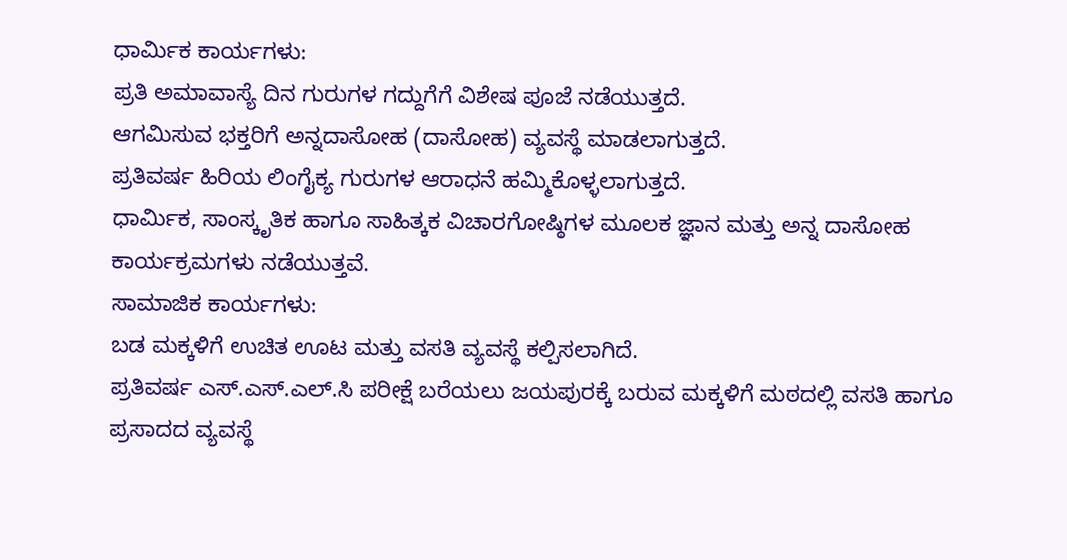ಧಾರ್ಮಿಕ ಕಾರ್ಯಗಳು:
ಪ್ರತಿ ಅಮಾವಾಸ್ಯೆ ದಿನ ಗುರುಗಳ ಗದ್ದುಗೆಗೆ ವಿಶೇಷ ಪೂಜೆ ನಡೆಯುತ್ತದೆ.
ಆಗಮಿಸುವ ಭಕ್ತರಿಗೆ ಅನ್ನದಾಸೋಹ (ದಾಸೋಹ) ವ್ಯವಸ್ಥೆ ಮಾಡಲಾಗುತ್ತದೆ.
ಪ್ರತಿವರ್ಷ ಹಿರಿಯ ಲಿಂಗೈಕ್ಯ ಗುರುಗಳ ಆರಾಧನೆ ಹಮ್ಮಿಕೊಳ್ಳಲಾಗುತ್ತದೆ.
ಧಾರ್ಮಿಕ, ಸಾಂಸ್ಕೃತಿಕ ಹಾಗೂ ಸಾಹಿತ್ಕಕ ವಿಚಾರಗೋಷ್ಠಿಗಳ ಮೂಲಕ ಜ್ಞಾನ ಮತ್ತು ಅನ್ನ ದಾಸೋಹ ಕಾರ್ಯಕ್ರಮಗಳು ನಡೆಯುತ್ತವೆ.
ಸಾಮಾಜಿಕ ಕಾರ್ಯಗಳು:
ಬಡ ಮಕ್ಕಳಿಗೆ ಉಚಿತ ಊಟ ಮತ್ತು ವಸತಿ ವ್ಯವಸ್ಥೆ ಕಲ್ಪಿಸಲಾಗಿದೆ.
ಪ್ರತಿವರ್ಷ ಎಸ್.ಎಸ್.ಎಲ್.ಸಿ ಪರೀಕ್ಷೆ ಬರೆಯಲು ಜಯಪುರಕ್ಕೆ ಬರುವ ಮಕ್ಕಳಿಗೆ ಮಠದಲ್ಲಿ ವಸತಿ ಹಾಗೂ ಪ್ರಸಾದದ ವ್ಯವಸ್ಥೆ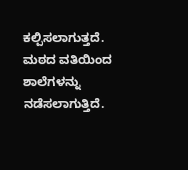ಕಲ್ಪಿಸಲಾಗುತ್ತದೆ.
ಮಠದ ವತಿಯಿಂದ ಶಾಲೆಗಳನ್ನು ನಡೆಸಲಾಗುತ್ತಿದೆ.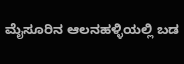ಮೈಸೂರಿನ ಆಲನಹಳ್ಳಿಯಲ್ಲಿ ಬಡ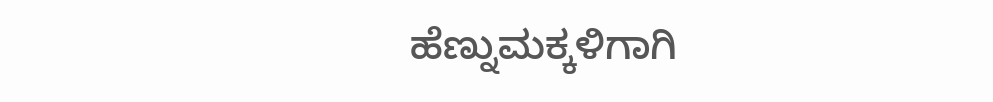ಹೆಣ್ನುಮಕ್ಕಳಿಗಾಗಿ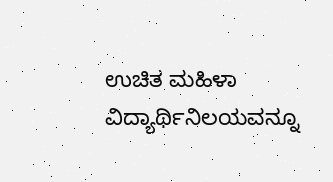ಉಚಿತ ಮಹಿಳಾ ವಿದ್ಯಾರ್ಥಿನಿಲಯವನ್ನೂ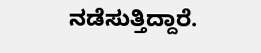ನಡೆಸುತ್ತಿದ್ದಾರೆ.